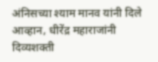अंनिसच्या श्याम मानव यांनी दिले आव्हान, धीरेंद्र महाराजांनी दिव्यशक्ती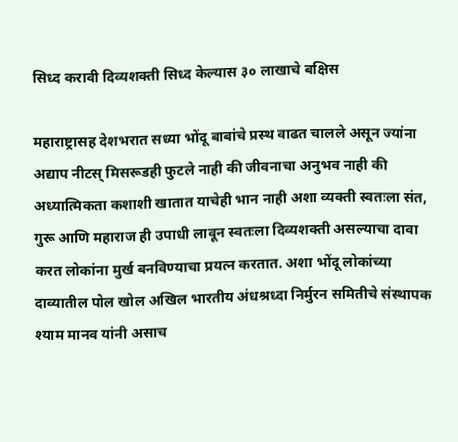सिध्द करावी दिव्यशक्ती सिध्द केल्यास ३० लाखाचे बक्षिस

महाराष्ट्रासह देशभरात सध्या भोंदू बाबांचे प्रस्थ वाढत चालले असून ज्यांना अद्याप नीटस् मिसरूडही फुटले नाही की जीवनाचा अनुभव नाही की अध्यात्मिकता कशाशी खातात याचेही भान नाही अशा व्यक्ती स्वतःला संत, गुरू आणि महाराज ही उपाधी लावून स्वतःला दिव्यशक्ती असल्याचा दावा करत लोकांना मुर्ख बनविण्याचा प्रयत्न करतात. अशा भोंदू लोकांच्या दाव्यातील पोल खोल अखिल भारतीय अंधश्रध्दा निर्मुरन समितीचे संस्थापक श्याम मानव यांनी असाच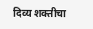दिव्य शक्तीचा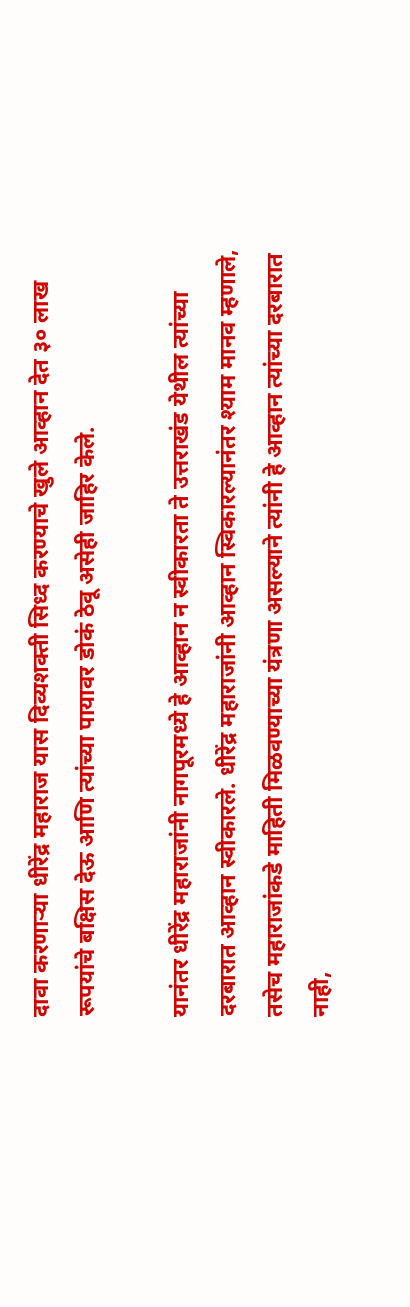दावा करणाऱ्या धीरेंद्र महाराज यास दिव्यशक्ती सिध्द करण्याचे खुले आव्हान देत ३० लाख रूपयांचे बक्षिस देऊ आणि त्यांच्या पायावर डोकं ठेवू असेही जाहिर केले.

यानंतर धीरेंद्र महाराजांनी नागपूरमध्ये हे आव्हान न स्वीकारता ते उत्तराखंड येथील त्यांच्या दरबारात आव्हान स्वीकारले. धीरेंद्र महाराजांनी आव्हान स्विकारल्यानंतर श्याम मानव म्हणाले, तसेच महाराजांकडे माहिती मिळवण्याच्या यंत्रणा असल्याने त्यांनी हे आव्हान त्यांच्या दरबारात नाही,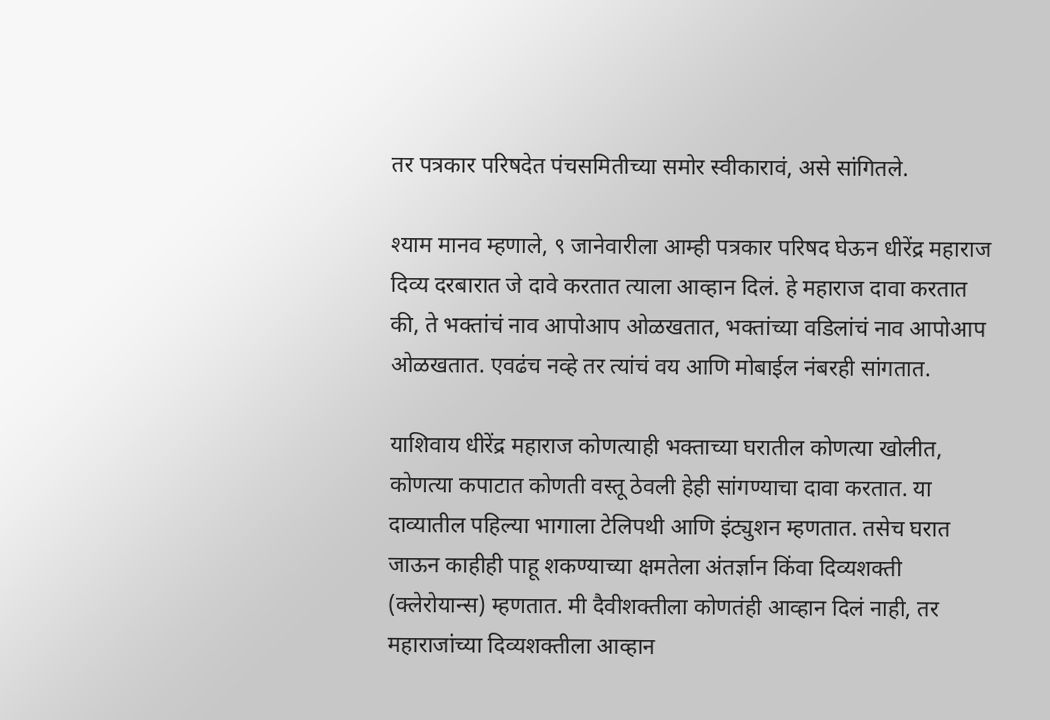तर पत्रकार परिषदेत पंचसमितीच्या समोर स्वीकारावं, असे सांगितले.

श्याम मानव म्हणाले, ९ जानेवारीला आम्ही पत्रकार परिषद घेऊन धीरेंद्र महाराज दिव्य दरबारात जे दावे करतात त्याला आव्हान दिलं. हे महाराज दावा करतात की, ते भक्तांचं नाव आपोआप ओळखतात, भक्तांच्या वडिलांचं नाव आपोआप ओळखतात. एवढंच नव्हे तर त्यांचं वय आणि मोबाईल नंबरही सांगतात.

याशिवाय धीरेंद्र महाराज कोणत्याही भक्ताच्या घरातील कोणत्या खोलीत, कोणत्या कपाटात कोणती वस्तू ठेवली हेही सांगण्याचा दावा करतात. या दाव्यातील पहिल्या भागाला टेलिपथी आणि इंट्युशन म्हणतात. तसेच घरात जाऊन काहीही पाहू शकण्याच्या क्षमतेला अंतर्ज्ञान किंवा दिव्यशक्ती (क्लेरोयान्स) म्हणतात. मी दैवीशक्तीला कोणतंही आव्हान दिलं नाही, तर महाराजांच्या दिव्यशक्तीला आव्हान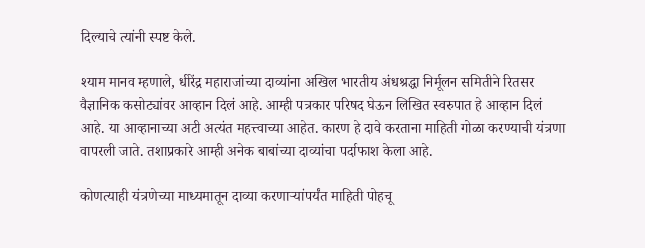दिल्याचे त्यांनी स्पष्ट केले.

श्याम मानव म्हणाले, धीरेंद्र महाराजांच्या दाव्यांना अखिल भारतीय अंधश्रद्धा निर्मूलन समितीने रितसर वैज्ञानिक कसोट्यांवर आव्हान दिलं आहे. आम्ही पत्रकार परिषद घेऊन लिखित स्वरुपात हे आव्हान दिलं आहे. या आव्हानाच्या अटी अत्यंत महत्त्वाच्या आहेत. कारण हे दावे करताना माहिती गोळा करण्याची यंत्रणा वापरली जाते. तशाप्रकारे आम्ही अनेक बाबांच्या दाव्यांचा पर्दाफाश केला आहे.

कोणत्याही यंत्रणेच्या माध्यमातून दाव्या करणाऱ्यांपर्यंत माहिती पोहचू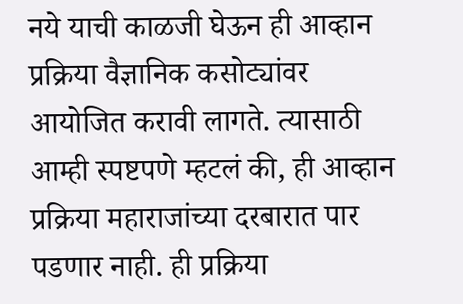नये याची काळजी घेऊन ही आव्हान प्रक्रिया वैज्ञानिक कसोट्यांवर आयोजित करावी लागते. त्यासाठी आम्ही स्पष्टपणे म्हटलं की, ही आव्हान प्रक्रिया महाराजांच्या दरबारात पार पडणार नाही. ही प्रक्रिया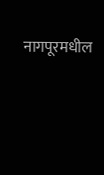नागपूरमधील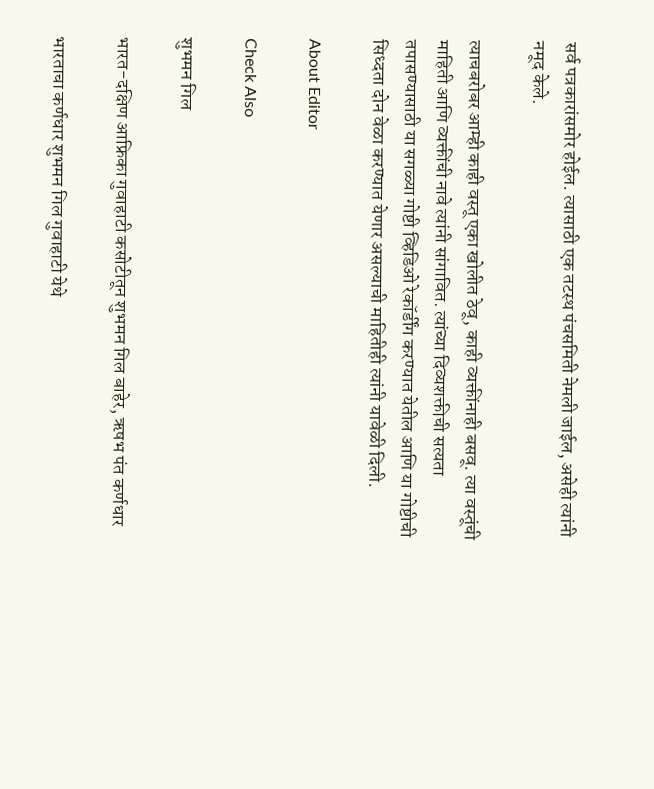सर्व पत्रकारांसमोर होईल. त्यासाठी एक तटस्थ पंचसमिती नेमली जाईल, असेही त्यांनी नमूद केले.

त्याचबरोबर आम्ही काही वस्तू एका खोलीत ठेवू, काही व्यक्तींनाही बसवू. त्या वस्तूंची माहिती आणि व्यक्तींची नावे त्यांनी सांगावित. त्यांच्या दिव्यशक्तीची सत्यता तपासण्यासाठी या सगळ्या गोष्टी व्हिडिओ रेकॉर्डींग करण्यात येतील आणि या गोष्टीची सिध्दता दोन वेळा करण्यात येणार असल्याची माहितीही त्यांनी यावेळी दिली.

About Editor

Check Also

शुभमन गिल

भारत-दक्षिण आफ्रिका गुवाहाटी कसोटीतून शुभमन गिल बाहेर, ऋषभ पंत कर्णधार

भारताचा कर्णधार शुभमन गिल गुवाहाटी येथे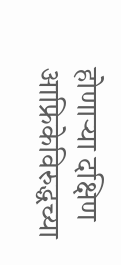होणाऱ्या दक्षिण आफ्रिकेविरुद्धच्या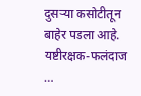दुसऱ्या कसोटीतून बाहेर पडला आहे. यष्टीरक्षक-फलंदाज …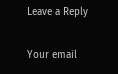Leave a Reply

Your email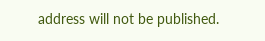address will not be published.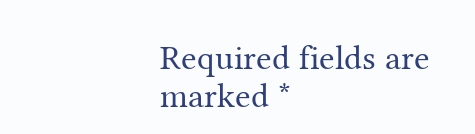Required fields are marked *